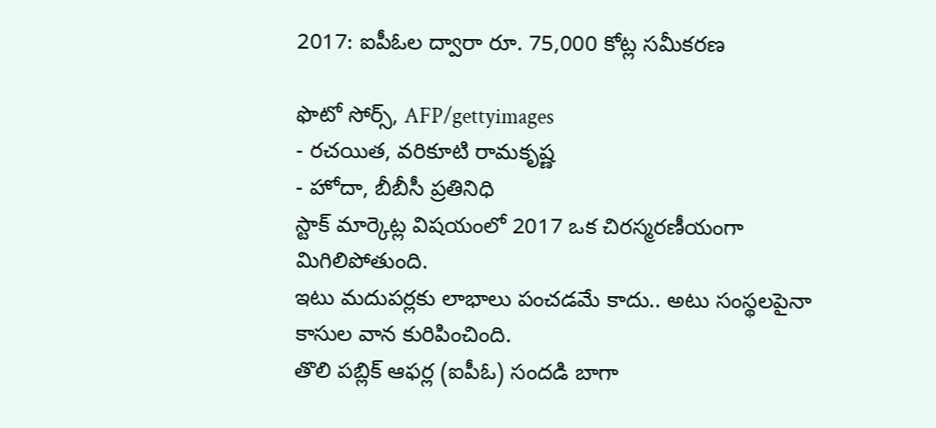2017: ఐపీఓల ద్వారా రూ. 75,000 కోట్ల సమీకరణ

ఫొటో సోర్స్, AFP/gettyimages
- రచయిత, వరికూటి రామకృష్ణ
- హోదా, బీబీసీ ప్రతినిధి
స్టాక్ మార్కెట్ల విషయంలో 2017 ఒక చిరస్మరణీయంగా మిగిలిపోతుంది.
ఇటు మదుపర్లకు లాభాలు పంచడమే కాదు.. అటు సంస్థలపైనా కాసుల వాన కురిపించింది.
తొలి పబ్లిక్ ఆఫర్ల (ఐపీఓ) సందడి బాగా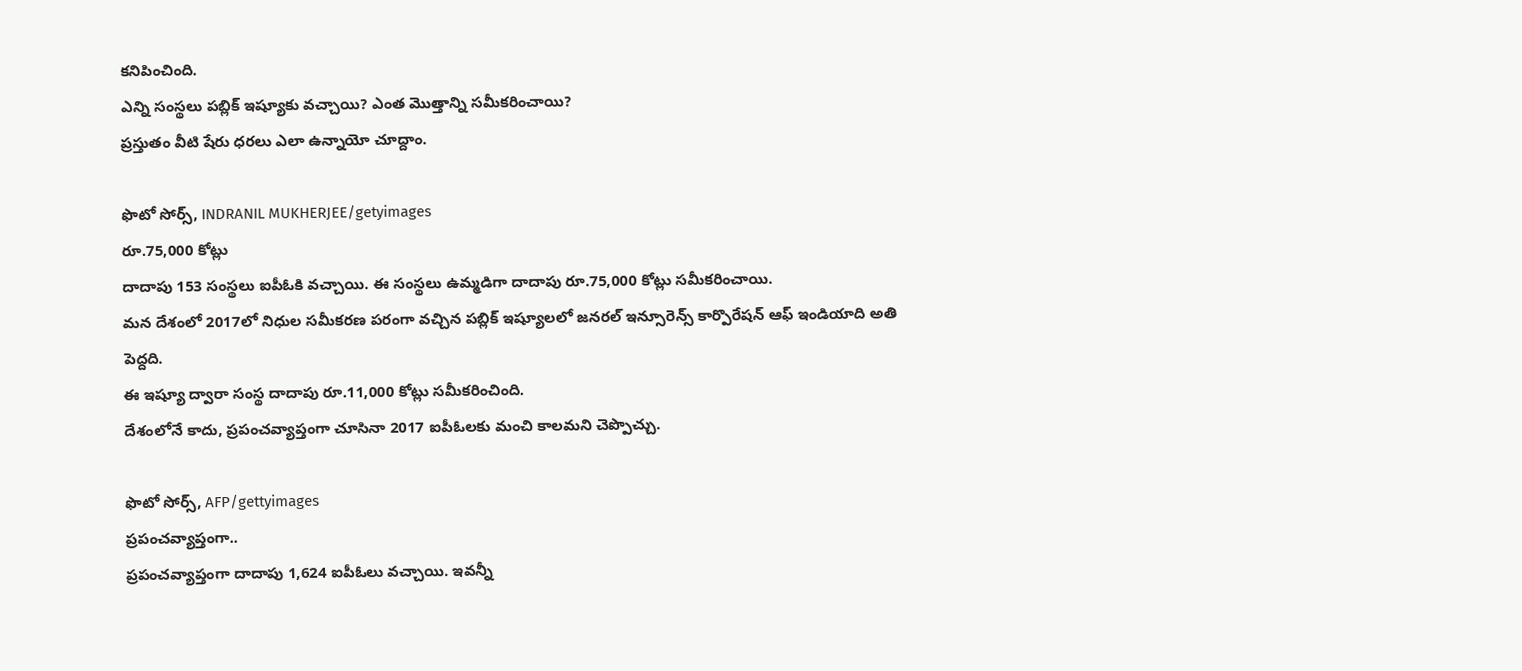కనిపించింది.
ఎన్ని సంస్థలు పబ్లిక్ ఇష్యూకు వచ్చాయి? ఎంత మొత్తాన్ని సమీకరించాయి?
ప్రస్తుతం వీటి షేరు ధరలు ఎలా ఉన్నాయో చూద్దాం.

ఫొటో సోర్స్, INDRANIL MUKHERJEE/getyimages
రూ.75,000 కోట్లు
దాదాపు 153 సంస్థలు ఐపీఓకి వచ్చాయి. ఈ సంస్థలు ఉమ్మడిగా దాదాపు రూ.75,000 కోట్లు సమీకరించాయి.
మన దేశంలో 2017లో నిధుల సమీకరణ పరంగా వచ్చిన పబ్లిక్ ఇష్యూలలో జనరల్ ఇన్సూరెన్స్ కార్పొరేషన్ ఆఫ్ ఇండియాది అతి పెద్దది.
ఈ ఇష్యూ ద్వారా సంస్థ దాదాపు రూ.11,000 కోట్లు సమీకరించింది.
దేశంలోనే కాదు, ప్రపంచవ్యాప్తంగా చూసినా 2017 ఐపీఓలకు మంచి కాలమని చెప్పొచ్చు.

ఫొటో సోర్స్, AFP/gettyimages
ప్రపంచవ్యాప్తంగా..
ప్రపంచవ్యాప్తంగా దాదాపు 1,624 ఐపీఓలు వచ్చాయి. ఇవన్నీ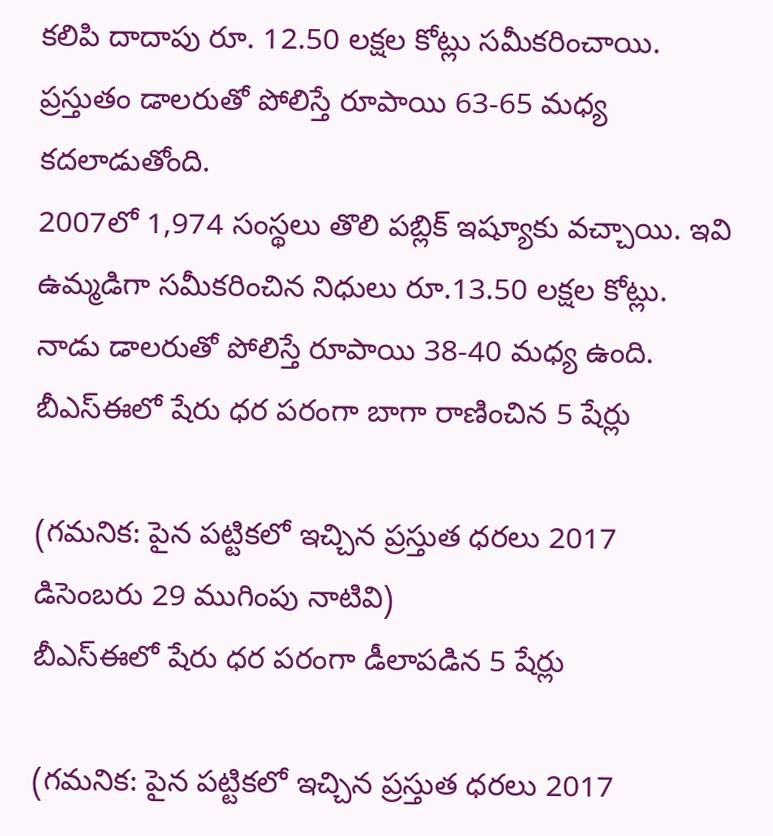కలిపి దాదాపు రూ. 12.50 లక్షల కోట్లు సమీకరించాయి.
ప్రస్తుతం డాలరుతో పోలిస్తే రూపాయి 63-65 మధ్య కదలాడుతోంది.
2007లో 1,974 సంస్థలు తొలి పబ్లిక్ ఇష్యూకు వచ్చాయి. ఇవి ఉమ్మడిగా సమీకరించిన నిధులు రూ.13.50 లక్షల కోట్లు.
నాడు డాలరుతో పోలిస్తే రూపాయి 38-40 మధ్య ఉంది.
బీఎస్ఈలో షేరు ధర పరంగా బాగా రాణించిన 5 షేర్లు

(గమనిక: పైన పట్టికలో ఇచ్చిన ప్రస్తుత ధరలు 2017 డిసెంబరు 29 ముగింపు నాటివి)
బీఎస్ఈలో షేరు ధర పరంగా డీలాపడిన 5 షేర్లు

(గమనిక: పైన పట్టికలో ఇచ్చిన ప్రస్తుత ధరలు 2017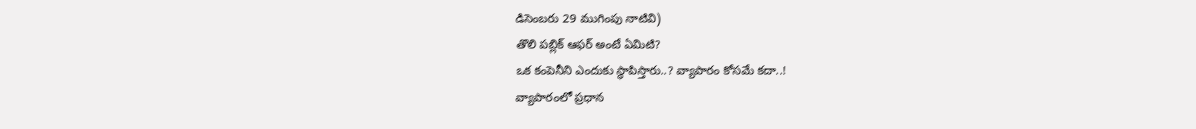డిసెంబరు 29 ముగింపు నాటివి)
తొలి పబ్లిక్ ఆఫర్ అంటే ఏమిటి?
ఒక కంపెనీని ఎందుకు స్థాపిస్తారు..? వ్యాపారం కోసమే కదా..!
వ్యాపారంలో ప్రధాన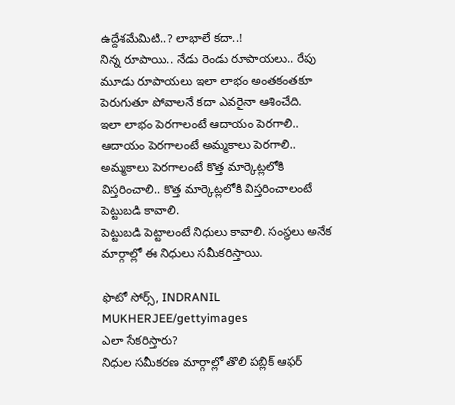ఉద్దేశమేమిటి..? లాభాలే కదా..!
నిన్న రూపాయి.. నేడు రెండు రూపాయలు.. రేపు మూడు రూపాయలు ఇలా లాభం అంతకంతకూ పెరుగుతూ పోవాలనే కదా ఎవరైనా ఆశించేది.
ఇలా లాభం పెరగాలంటే ఆదాయం పెరగాలి.. ఆదాయం పెరగాలంటే అమ్మకాలు పెరగాలి..
అమ్మకాలు పెరగాలంటే కొత్త మార్కెట్లలోకి విస్తరించాలి.. కొత్త మార్కెట్లలోకి విస్తరించాలంటే పెట్టుబడి కావాలి.
పెట్టుబడి పెట్టాలంటే నిధులు కావాలి. సంస్థలు అనేక మార్గాల్లో ఈ నిధులు సమీకరిస్తాయి.

ఫొటో సోర్స్, INDRANIL MUKHERJEE/gettyimages
ఎలా సేకరిస్తారు?
నిధుల సమీకరణ మార్గాల్లో తొలి పబ్లిక్ ఆఫర్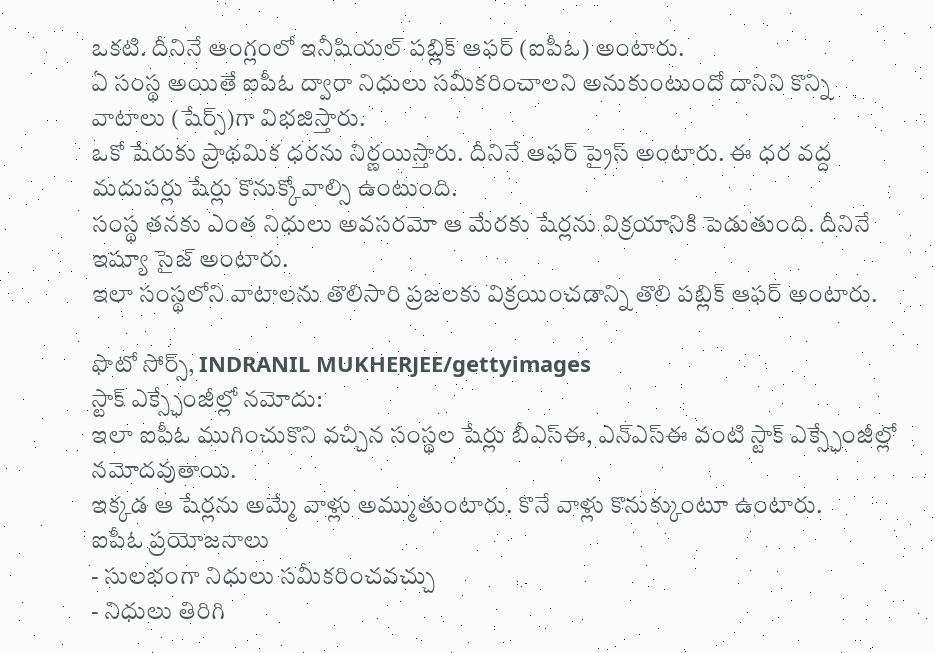ఒకటి. దీనినే ఆంగ్లంలో ఇనీషియల్ పబ్లిక్ ఆఫర్ (ఐపీఓ) అంటారు.
ఏ సంస్థ అయితే ఐపీఓ ద్వారా నిధులు సమీకరించాలని అనుకుంటుందో దానిని కొన్ని వాటాలు (షేర్స్)గా విభజిస్తారు.
ఒకో షేరుకు ప్రాథమిక ధరను నిర్ణయిస్తారు. దీనినే ఆఫర్ ప్రైస్ అంటారు. ఈ ధర వద్ద మదుపర్లు షేర్లు కొనుక్కోవాల్సి ఉంటుంది.
సంస్థ తనకు ఎంత నిధులు అవసరమో ఆ మేరకు షేర్లను విక్రయానికి పెడుతుంది. దీనినే ఇష్యూ సైజ్ అంటారు.
ఇలా సంస్థలోని వాటాలను తొలిసారి ప్రజలకు విక్రయించడాన్ని తొలి పబ్లిక్ ఆఫర్ అంటారు.

ఫొటో సోర్స్, INDRANIL MUKHERJEE/gettyimages
స్టాక్ ఎక్స్ఛేంజీల్లో నమోదు:
ఇలా ఐపీఓ ముగించుకొని వచ్చిన సంస్థల షేర్లు బీఎస్ఈ, ఎన్ఎస్ఈ వంటి స్టాక్ ఎక్స్ఛేంజీల్లో నమోదవుతాయి.
ఇక్కడ ఆ షేర్లను అమ్మే వాళ్లు అమ్ముతుంటారు. కొనే వాళ్లు కొనుక్కుంటూ ఉంటారు.
ఐపీఓ ప్రయోజనాలు
- సులభంగా నిధులు సమీకరించవచ్చు
- నిధులు తిరిగి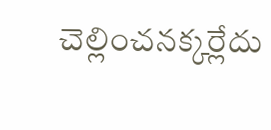చెల్లించనక్కర్లేదు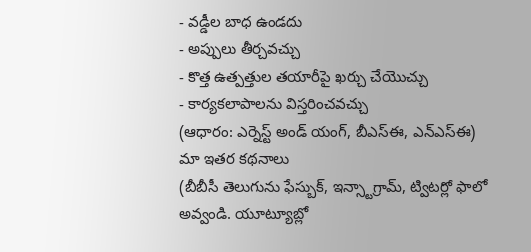- వడ్డీల బాధ ఉండదు
- అప్పులు తీర్చవచ్చు
- కొత్త ఉత్పత్తుల తయారీపై ఖర్చు చేయొచ్చు
- కార్యకలాపాలను విస్తరించవచ్చు
(ఆధారం: ఎర్నెస్ట్ అండ్ యంగ్, బీఎస్ఈ, ఎన్ఎస్ఈ)
మా ఇతర కథనాలు
(బీబీసీ తెలుగును ఫేస్బుక్, ఇన్స్టాగ్రామ్, ట్విటర్లో ఫాలో అవ్వండి. యూట్యూబ్లో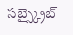సబ్స్క్రైబ్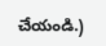చేయండి.)